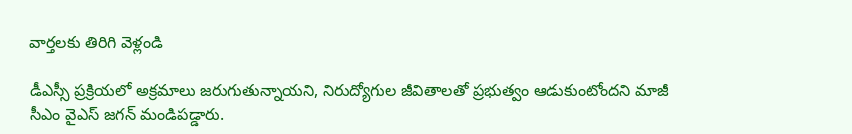వార్తలకు తిరిగి వెళ్లండి

డీఎస్సీ ప్రక్రియలో అక్రమాలు జరుగుతున్నాయని, నిరుద్యోగుల జీవితాలతో ప్రభుత్వం ఆడుకుంటోందని మాజీ సీఎం వైఎస్ జగన్ మండిపడ్డారు.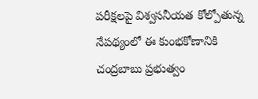పరీక్షలపై విశ్వసనీయత కోల్పోతున్న నేపథ్యంలో ఈ కుంభకోణానికి చంద్రబాబు ప్రభుత్వం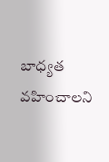బాధ్యత వహించాలని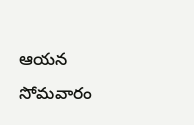ఆయన సోమవారం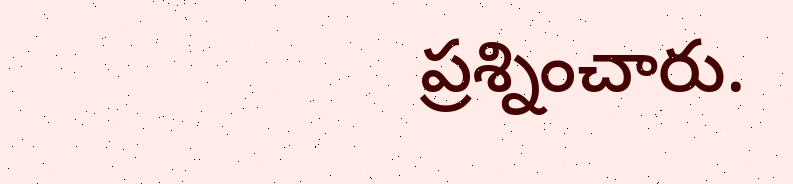ప్రశ్నించారు.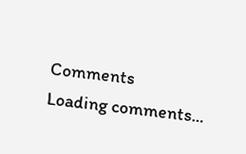Comments
Loading comments...